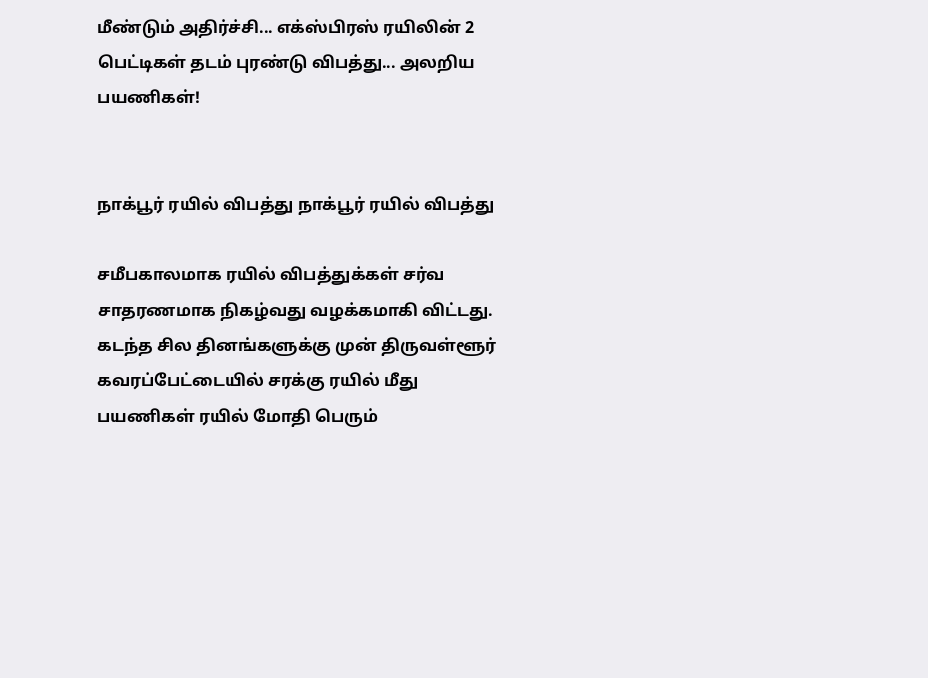மீண்டும் அதிர்ச்சி... எக்ஸ்பிரஸ் ரயிலின் 2 பெட்டிகள் தடம் புரண்டு விபத்து... அலறிய பயணிகள்!


நாக்பூர் ரயில் விபத்து நாக்பூர் ரயில் விபத்து

சமீபகாலமாக ரயில் விபத்துக்கள் சர்வ சாதரணமாக நிகழ்வது வழக்கமாகி விட்டது. கடந்த சில தினங்களுக்கு முன் திருவள்ளூர் கவரப்பேட்டையில் சரக்கு ரயில் மீது பயணிகள் ரயில் மோதி பெரும்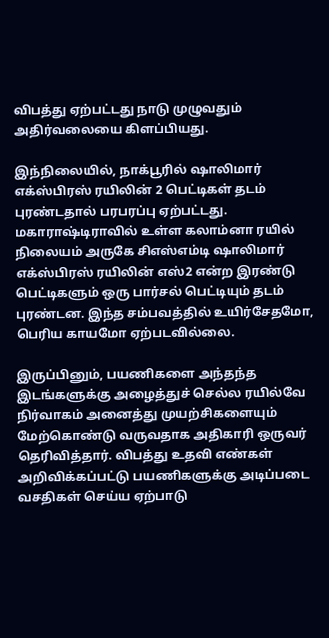விபத்து ஏற்பட்டது நாடு முழுவதும் அதிர்வலையை கிளப்பியது.

இந்நிலையில், நாக்பூரில் ஷாலிமார் எக்ஸ்பிரஸ் ரயிலின் 2 பெட்டிகள் தடம் புரண்டதால் பரபரப்பு ஏற்பட்டது. மகாராஷ்டிராவில் உள்ள கலாம்னா ரயில் நிலையம் அருகே சிஎஸ்எம்டி ஷாலிமார் எக்ஸ்பிரஸ் ரயிலின் எஸ்2 என்ற இரண்டு பெட்டிகளும் ஒரு பார்சல் பெட்டியும் தடம் புரண்டன. இந்த சம்பவத்தில் உயிர்சேதமோ, பெரிய காயமோ ஏற்படவில்லை.

இருப்பினும், பயணிகளை அந்தந்த இடங்களுக்கு அழைத்துச் செல்ல ரயில்வே நிர்வாகம் அனைத்து முயற்சிகளையும் மேற்கொண்டு வருவதாக அதிகாரி ஒருவர் தெரிவித்தார். விபத்து உதவி எண்கள் அறிவிக்கப்பட்டு பயணிகளுக்கு அடிப்படை வசதிகள் செய்ய ஏற்பாடு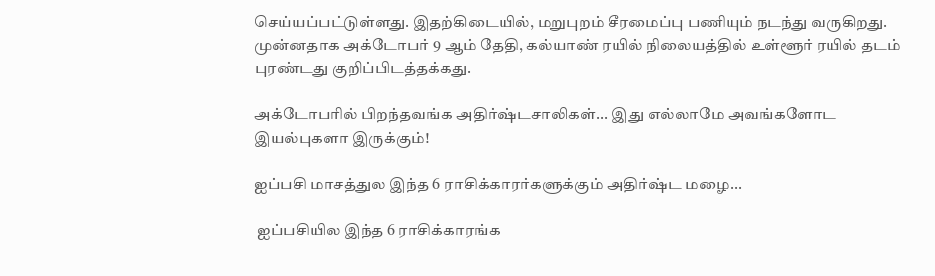செய்யப்பட்டுள்ளது. இதற்கிடையில், மறுபுறம் சீரமைப்பு பணியும் நடந்து வருகிறது. முன்னதாக அக்டோபர் 9 ஆம் தேதி, கல்யாண் ரயில் நிலையத்தில் உள்ளூர் ரயில் தடம் புரண்டது குறிப்பிடத்தக்கது.

அக்டோபரில் பிறந்தவங்க அதிர்ஷ்டசாலிகள்... இது எல்லாமே அவங்களோட இயல்புகளா இருக்கும்!

ஐப்பசி மாசத்துல இந்த 6 ராசிக்காரர்களுக்கும் அதிர்ஷ்ட மழை...

 ஐப்பசியில இந்த 6 ராசிக்காரங்க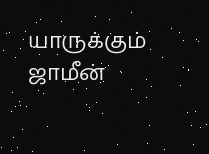யாருக்கும் ஜாமீன்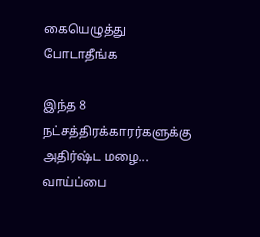கையெழுத்து போடாதீங்க

இந்த 8 நட்சத்திரக்காரர்களுக்கு அதிர்ஷ்ட மழை... வாய்ப்பை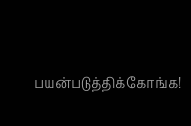பயன்படுத்திக்கோங்க!